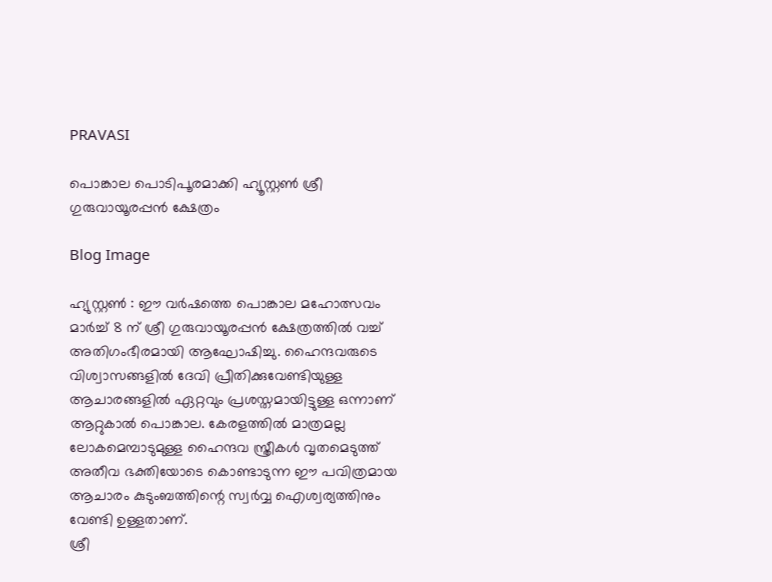PRAVASI

പൊങ്കാല പൊടിപൂരമാക്കി ഹ്യൂസ്റ്റൺ ശ്രീ ഗുരുവായൂരപ്പൻ ക്ഷേത്രം

Blog Image

ഹ്യുസ്റ്റൺ : ഈ വർഷത്തെ പൊങ്കാല മഹോത്സവം മാർച്ച്‌ 8 ന് ശ്രീ ഗുരുവായൂരപ്പൻ ക്ഷേത്രത്തിൽ വച്ച് അതിഗംഭീരമായി ആഘോഷിച്ചു. ഹൈന്ദവരുടെ വിശ്വാസങ്ങളിൽ ദേവി പ്രീതിക്കുവേണ്ടിയുള്ള ആചാരങ്ങളിൽ ഏറ്റവും പ്രശസ്തമായിട്ടുള്ള ഒന്നാണ് ആറ്റുകാൽ പൊങ്കാല. കേരളത്തിൽ മാത്രമല്ല ലോകമെമ്പാടുമുള്ള ഹൈന്ദവ സ്ത്രീകൾ വൃതമെടുത്ത് അതീവ ഭക്തിയോടെ കൊണ്ടാടുന്ന ഈ പവിത്രമായ ആചാരം കുടുംബത്തിന്റെ സ്വർവ്വ ഐശ്വര്യത്തിനും വേണ്ടി ഉള്ളതാണ്.
ശ്രീ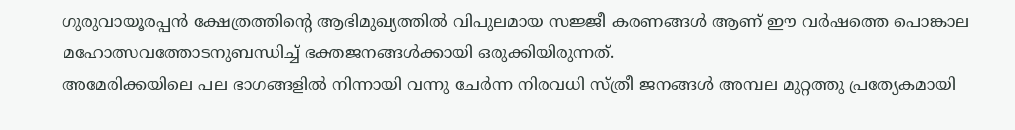ഗുരുവായൂരപ്പൻ ക്ഷേത്രത്തിന്റെ ആഭിമുഖ്യത്തിൽ വിപുലമായ സജ്ജീ കരണങ്ങൾ ആണ് ഈ വർഷത്തെ പൊങ്കാല മഹോത്സവത്തോടനുബന്ധിച്ച് ഭക്തജനങ്ങൾക്കായി ഒരുക്കിയിരുന്നത്.
അമേരിക്കയിലെ പല ഭാഗങ്ങളിൽ നിന്നായി വന്നു ചേർന്ന നിരവധി സ്ത്രീ ജനങ്ങൾ അമ്പല മുറ്റത്തു പ്രത്യേകമായി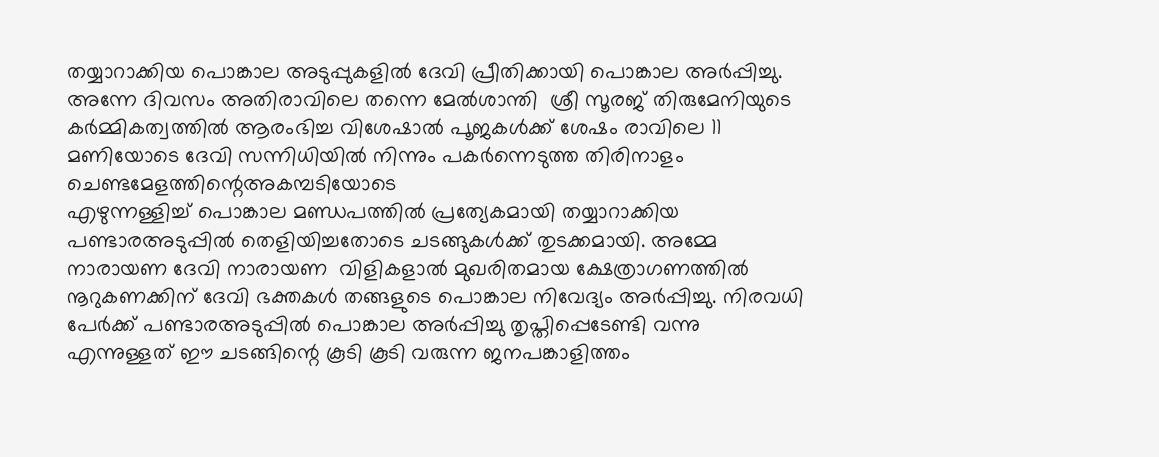തയ്യാറാക്കിയ പൊങ്കാല അടുപ്പുകളിൽ ദേവി പ്രീതിക്കായി പൊങ്കാല അർപ്പിച്ചു.
അന്നേ ദിവസം അതിരാവിലെ തന്നെ മേൽശാന്തി  ശ്രീ സൂരജ് തിരുമേനിയുടെ കർമ്മികത്വത്തിൽ ആരംഭിച്ച വിശേഷാൽ പൂജകൾക്ക് ശേഷം രാവിലെ 11 മണിയോടെ ദേവി സന്നിധിയിൽ നിന്നും പകർന്നെടുത്ത തിരിനാളം ചെണ്ടമേളത്തിന്റെഅകമ്പടിയോടെ
എഴുന്നള്ളിച്ച് പൊങ്കാല മണ്ഡപത്തിൽ പ്രത്യേകമായി തയ്യാറാക്കിയ പണ്ടാരഅടുപ്പിൽ തെളിയിച്ചതോടെ ചടങ്ങുകൾക്ക് തുടക്കമായി. അമ്മേ നാരായണ ദേവി നാരായണ  വിളികളാൽ മുഖരിതമായ ക്ഷേത്രാഗണത്തിൽ നൂറുകണക്കിന് ദേവി ഭക്തകൾ തങ്ങളുടെ പൊങ്കാല നിവേദ്യം അർപ്പിച്ചു. നിരവധി പേർക്ക് പണ്ടാരഅടുപ്പിൽ പൊങ്കാല അർപ്പിച്ചു തൃപ്തിപ്പെടേണ്ടി വന്നു
എന്നുള്ളത് ഈ ചടങ്ങിന്റെ കൂടി കൂടി വരുന്ന ജനപങ്കാളിത്തം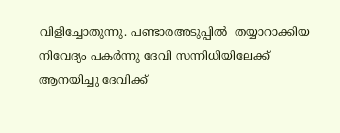വിളിച്ചോതുന്നു. പണ്ടാരഅടുപ്പിൽ  തയ്യാറാക്കിയ നിവേദ്യം പകർന്നു ദേവി സന്നിധിയിലേക്ക് ആനയിച്ചു ദേവിക്ക്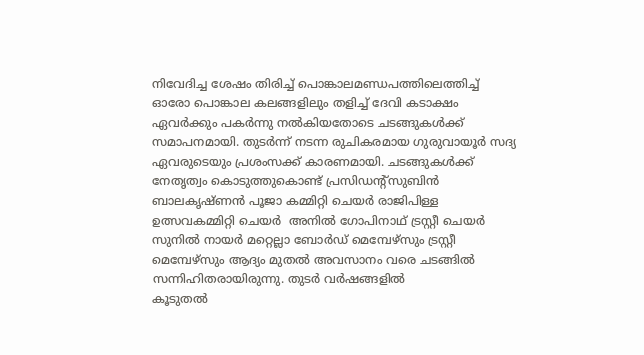നിവേദിച്ച ശേഷം തിരിച്ച് പൊങ്കാലമണ്ഡപത്തിലെത്തിച്ച് ഓരോ പൊങ്കാല കലങ്ങളിലും തളിച്ച് ദേവി കടാക്ഷം ഏവർക്കും പകർന്നു നൽകിയതോടെ ചടങ്ങുകൾക്ക് സമാപനമായി. തുടർന്ന് നടന്ന രുചികരമായ ഗുരുവായൂർ സദ്യ ഏവരുടെയും പ്രശംസക്ക്‌ കാരണമായി. ചടങ്ങുകൾക്ക് നേതൃത്വം കൊടുത്തുകൊണ്ട് പ്രസിഡന്റ്സുബിൻ ബാലകൃഷ്ണൻ പൂജാ കമ്മിറ്റി ചെയർ രാജിപിള്ള ഉത്സവകമ്മിറ്റി ചെയർ  അനിൽ ഗോപിനാഥ് ട്രസ്റ്റീ ചെയർ സുനിൽ നായർ മറ്റെല്ലാ ബോർഡ്‌ മെമ്പേഴ്സും ട്രസ്റ്റീ മെമ്പേഴ്സും ആദ്യം മുതൽ അവസാനം വരെ ചടങ്ങിൽ സന്നിഹിതരായിരുന്നു. തുടർ വർഷങ്ങളിൽ
കൂടുതൽ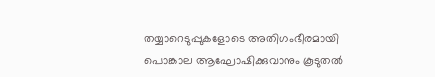തയ്യാറെടുപ്പുകളോടെ അതിഗംഭീരമായി പൊങ്കാല ആഘോഷിക്കുവാനും കൂടുതൽ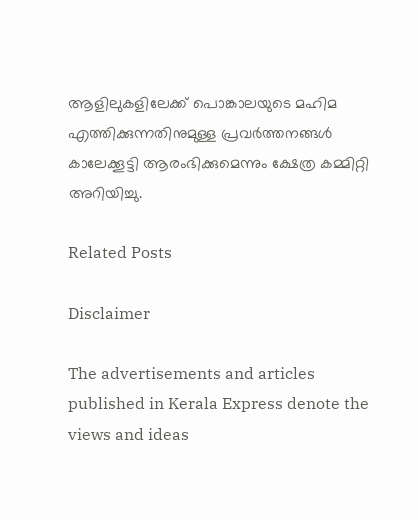ആളിലുകളിലേക്ക് പൊങ്കാലയുടെ മഹിമ എത്തിക്കുന്നതിനുമുള്ള പ്രവർത്തനങ്ങൾ കാലേക്കൂട്ടി ആരംഭിക്കുമെന്നും ക്ഷേത്ര കമ്മിറ്റി അറിയിച്ചു.

Related Posts

Disclaimer

The advertisements and articles published in Kerala Express denote the views and ideas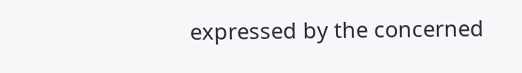expressed by the concerned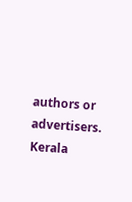authors or advertisers. Kerala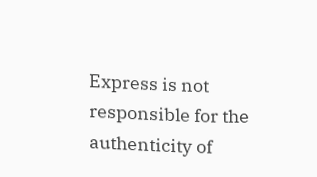Express is not responsible for the authenticity of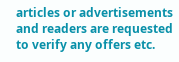articles or advertisements and readers are requested to verify any offers etc.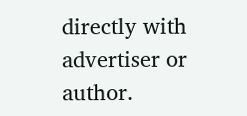directly with advertiser or author.